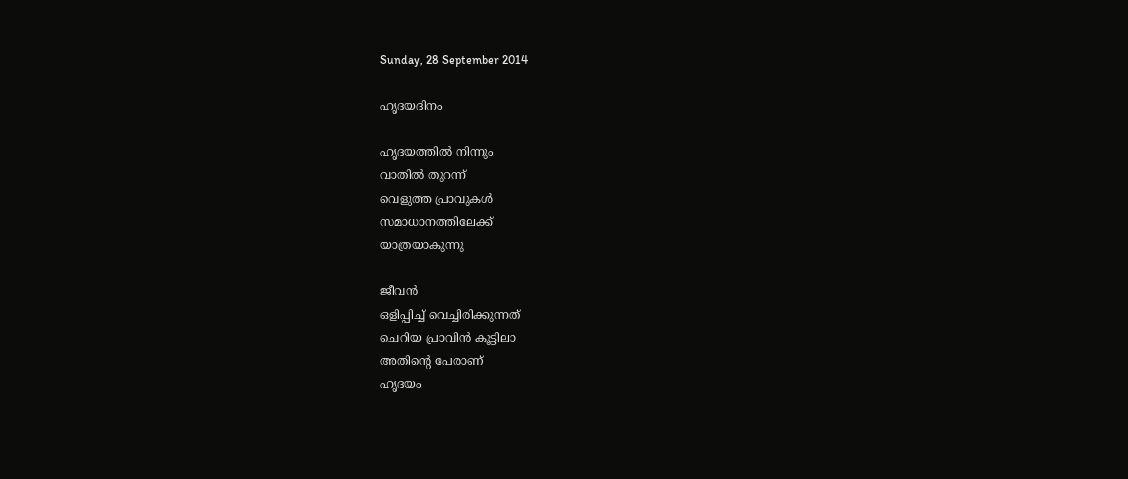Sunday, 28 September 2014

ഹൃദയദിനം

ഹൃദയത്തില്‍ നിന്നും
വാതില്‍ തുറന്ന്
വെളുത്ത പ്രാവുകൾ
സമാധാനത്തിലേക്ക്
യാത്രയാകുന്നു

ജീവന്‍
ഒളിപ്പിച്ച് വെച്ചിരിക്കുന്നത്
ചെറിയ പ്രാവിൻ കൂട്ടിലാ
അതിന്റെ പേരാണ്
ഹൃദയം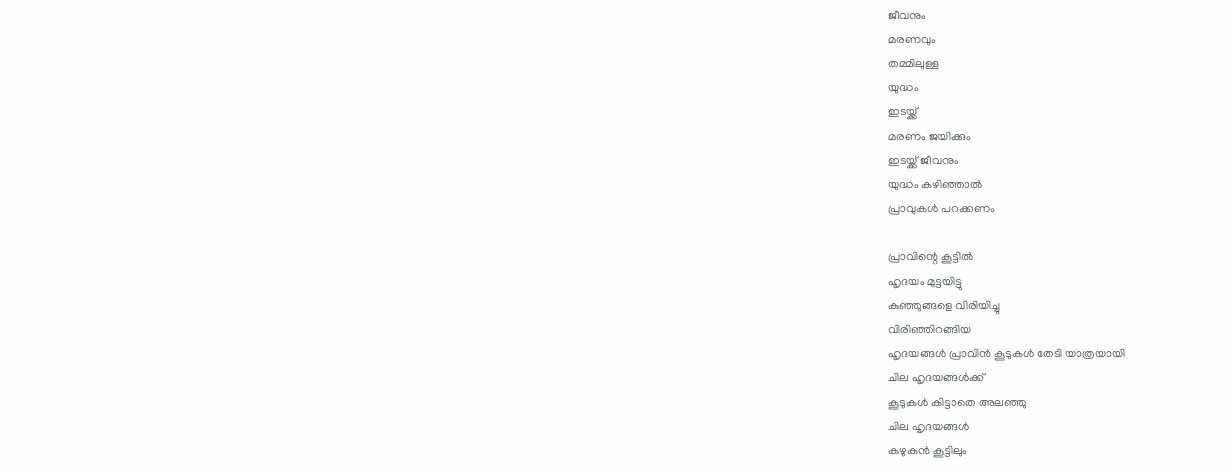ജീവനും
മരണവും
തമ്മിലുള്ള
യുദ്ധം
ഇടയ്ക്ക്
മരണം ജയിക്കും
ഇടയ്ക്ക് ജീവനും
യുദ്ധം കഴിഞ്ഞാല്‍
പ്രാവുകൾ പറക്കണം

പ്രാവിന്റെ കൂട്ടിൽ
ഹൃദയം മുട്ടയിട്ടു
കുഞ്ഞുങ്ങളെ വിരിയിച്ചു
വിരിഞ്ഞിറങ്ങിയ
ഹൃദയങ്ങള്‍ പ്രാവിൻ കൂടുകൾ തേടി യാത്രയായി
ചില ഹൃദയങ്ങള്‍ക്ക്
കൂടുകൾ കിട്ടാതെ അലഞ്ഞു
ചില ഹൃദയങ്ങള്‍
കഴുകന്‍ കൂട്ടിലും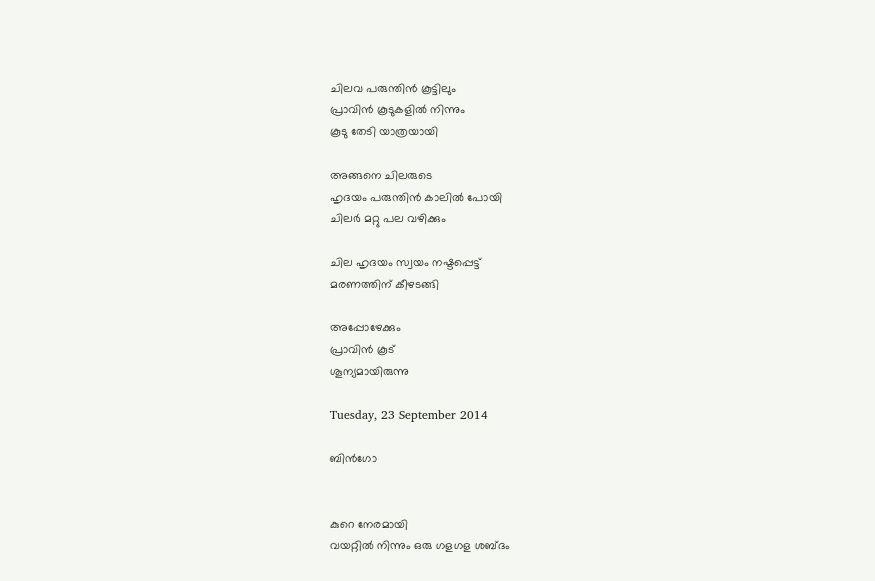ചിലവ പരുന്തിൻ കൂട്ടിലും
പ്രാവിൻ കൂടുകളിൽ നിന്നും
കൂടു തേടി യാത്രയായി

അങ്ങനെ ചിലരുടെ
ഹൃദയം പരുന്തിൻ കാലില്‍ പോയി
ചിലര്‍ മറ്റു പല വഴിക്കും

ചില ഹൃദയം സ്വയം നഷ്ടപ്പെട്ട്
മരണത്തിന് കീഴടങ്ങി

അപ്പോഴേക്കും
പ്രാവിൻ കൂട്
ശൂന്യമായിരുന്നു

Tuesday, 23 September 2014

ബിൻഗോ


കുറെ നേരമായി
വയറ്റില്‍ നിന്നും ഒരു ഗളഗള ശബ്ദം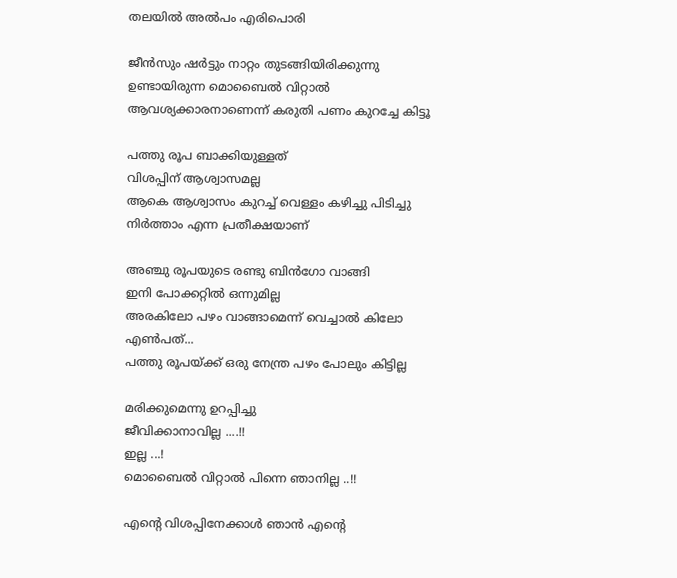തലയില്‍ അൽപം എരിപൊരി

ജീൻസും ഷര്‍ട്ടും നാറ്റം തുടങ്ങിയിരിക്കുന്നു
ഉണ്ടായിരുന്ന മൊബൈല്‍ വിറ്റാല്‍ ആവശ്യക്കാരനാണെന്ന് കരുതി പണം കുറച്ചേ കിട്ടൂ

പത്തു രൂപ ബാക്കിയുള്ളത്
വിശപ്പിന് ആശ്വാസമല്ല
ആകെ ആശ്വാസം കുറച്ച് വെള്ളം കഴിച്ചു പിടിച്ചു നിർത്താം എന്ന പ്രതീക്ഷയാണ്

അഞ്ചു രൂപയുടെ രണ്ടു ബിൻഗോ വാങ്ങി
ഇനി പോക്കറ്റില്‍ ഒന്നുമില്ല
അരകിലോ പഴം വാങ്ങാമെന്ന് വെച്ചാൽ കിലോ എൺപത്...
പത്തു രൂപയ്ക്ക് ഒരു നേന്ത്ര പഴം പോലും കിട്ടില്ല

മരിക്കുമെന്നു ഉറപ്പിച്ചു
ജീവിക്കാനാവില്ല ....!!
ഇല്ല ...!
മൊബൈല്‍ വിറ്റാല്‍ പിന്നെ ഞാനില്ല ..!!

എന്റെ വിശപ്പിനേക്കാൾ ഞാന്‍ എന്റെ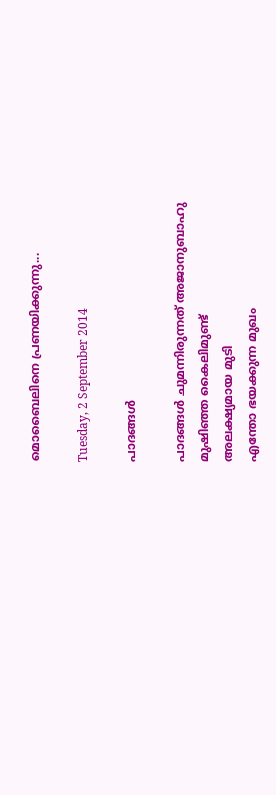മൊബൈലിനെ പ്രണയിക്കുന്നു...

Tuesday, 2 September 2014

പാദങ്ങൾ

പാദങ്ങൾ ചുമന്നിരുന്നത് അജാനുബാഹു
മുഷിഞ്ഞ കൈലിമുണ്ട്
അലക്ഷ്യമായ മുടി
എന്തോ ഭയക്കുന്ന മുഖം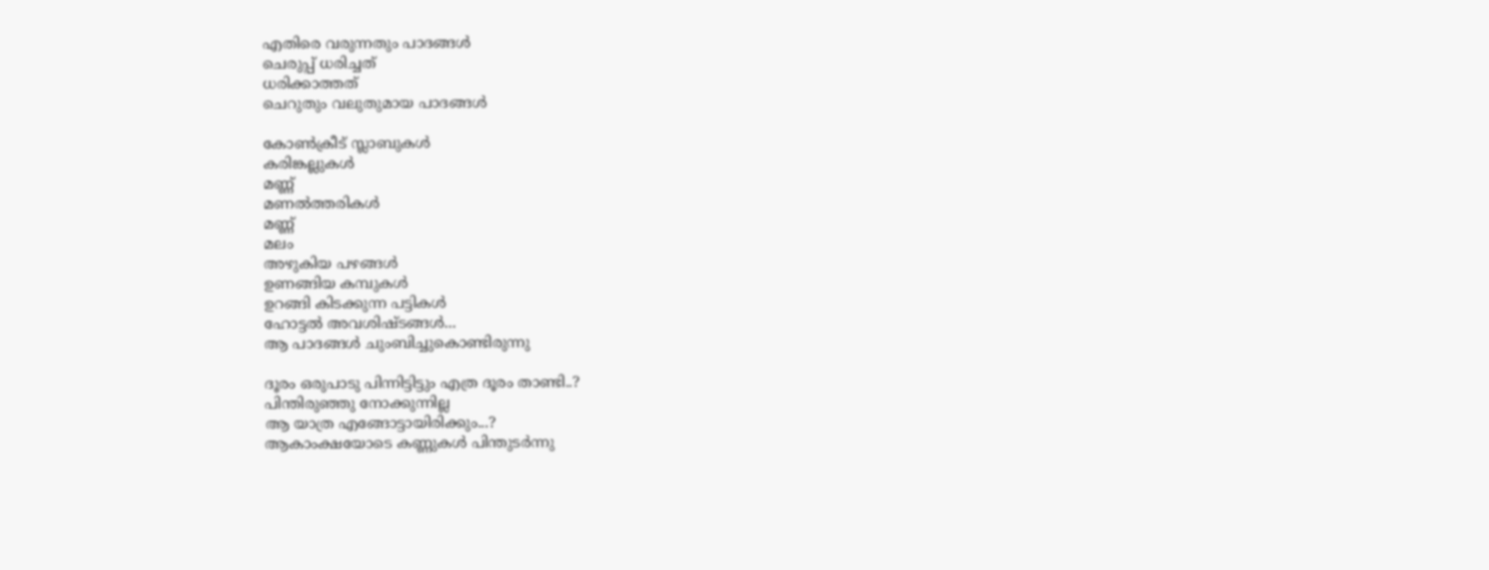എതിരെ വരുന്നതും പാദങ്ങൾ
ചെരുപ്പ് ധരിച്ചത്
ധരിക്കാത്തത്
ചെറുതും വലുതുമായ പാദങ്ങൾ

കോൺക്രീട് സ്ലാബുകൾ
കരിങ്കല്ലുകൾ
മണ്ണ്
മണല്‍ത്തരികൾ
മണ്ണ്
മലം
അഴുകിയ പഴങ്ങൾ
ഉണങ്ങിയ കമ്പുകൾ
ഉറങ്ങി കിടക്കുന്ന പട്ടികൾ
ഹോട്ടൽ അവശിഷ്ടങ്ങള്‍...
ആ പാദങ്ങൾ ചുംബിച്ചുകൊണ്ടിരുന്നു

ദൂരം ഒരുപാടു പിന്നിട്ടിട്ടും എത്ര ദൂരം താണ്ടി..?
പിന്തിരുഞ്ഞു നോക്കുന്നില്ല
ആ യാത്ര എങ്ങോട്ടായിരിക്കും...?
ആകാംക്ഷയോടെ കണ്ണുകള്‍ പിന്തുടർന്നു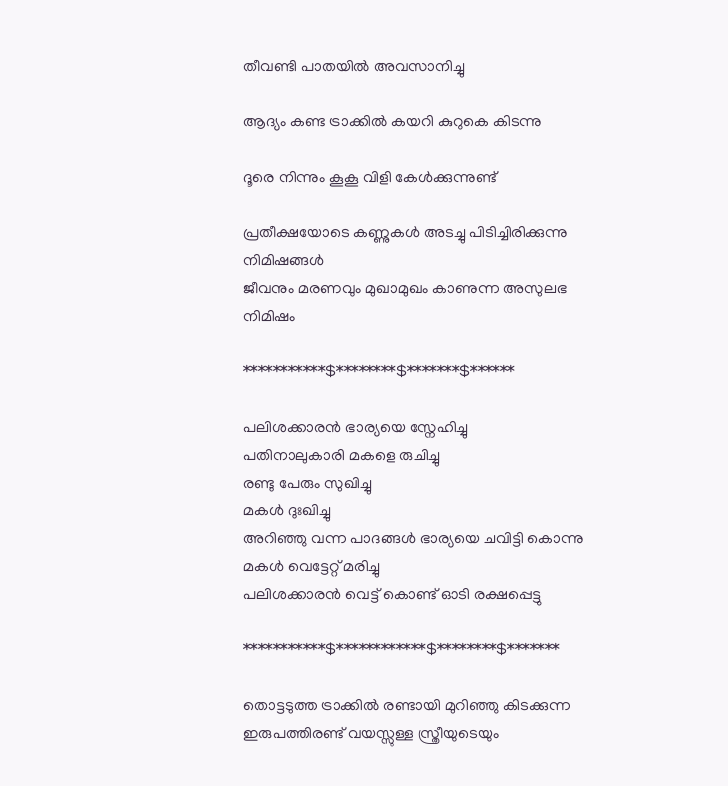തീവണ്ടി പാതയിൽ അവസാനിച്ചു

ആദ്യം കണ്ട ട്രാക്കിൽ കയറി കുറുകെ കിടന്നു

ദൂരെ നിന്നും കൂകൂ വിളി കേൾക്കുന്നുണ്ട്

പ്രതീക്ഷയോടെ കണ്ണുകള്‍ അടച്ചു പിടിച്ചിരിക്കുന്നു
നിമിഷങ്ങള്‍
ജീവനും മരണവും മുഖാമുഖം കാണുന്ന അസുലഭ നിമിഷം

***********$********$*******$******

പലിശക്കാരൻ ഭാര്യയെ സ്നേഹിച്ചു
പതിനാലുകാരി മകളെ രുചിച്ചു
രണ്ടു പേരും സുഖിച്ചു
മകള്‍ ദുഃഖിച്ചു
അറിഞ്ഞു വന്ന പാദങ്ങൾ ഭാര്യയെ ചവിട്ടി കൊന്നു
മകള്‍ വെട്ടേറ്റ് മരിച്ചു
പലിശക്കാരൻ വെട്ട് കൊണ്ട് ഓടി രക്ഷപ്പെട്ടു

***********$************$********$*******

തൊട്ടടുത്ത ട്രാക്കിൽ രണ്ടായി മുറിഞ്ഞു കിടക്കുന്ന ഇരുപത്തിരണ്ട് വയസ്സുള്ള സ്ത്രീയുടെയും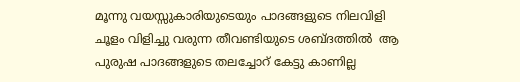മൂന്നു വയസ്സുകാരിയുടെയും പാദങ്ങളുടെ നിലവിളി ചൂളം വിളിച്ചു വരുന്ന തീവണ്ടിയുടെ ശബ്ദത്തില്‍  ആ പുരുഷ പാദങ്ങളുടെ തലച്ചോറ് കേട്ടു കാണില്ല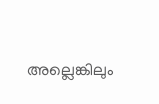അല്ലെങ്കിലും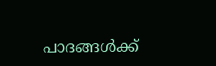പാദങ്ങൾക്ക്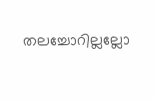തലച്ചോറില്ലല്ലോ